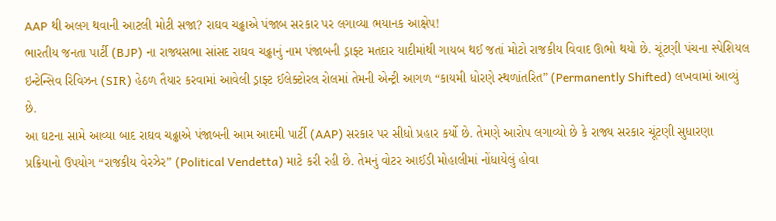AAP થી અલગ થવાની આટલી મોટી સજા? રાઘવ ચઢ્ઢાએ પંજાબ સરકાર પર લગાવ્યા ભયાનક આક્ષેપ!
ભારતીય જનતા પાર્ટી (BJP) ના રાજ્યસભા સાંસદ રાઘવ ચઢ્ઢાનું નામ પંજાબની ડ્રાફ્ટ મતદાર યાદીમાંથી ગાયબ થઈ જતાં મોટો રાજકીય વિવાદ ઊભો થયો છે. ચૂંટણી પંચના સ્પેશિયલ ઇન્ટેન્સિવ રિવિઝન (SIR) હેઠળ તૈયાર કરવામાં આવેલી ડ્રાફ્ટ ઈલેક્ટોરલ રોલમાં તેમની એન્ટ્રી આગળ “કાયમી ધોરણે સ્થળાંતરિત” (Permanently Shifted) લખવામાં આવ્યું છે.
આ ઘટના સામે આવ્યા બાદ રાઘવ ચઢ્ઢાએ પંજાબની આમ આદમી પાર્ટી (AAP) સરકાર પર સીધો પ્રહાર કર્યો છે. તેમણે આરોપ લગાવ્યો છે કે રાજ્ય સરકાર ચૂંટણી સુધારણા પ્રક્રિયાનો ઉપયોગ “રાજકીય વેરઝેર” (Political Vendetta) માટે કરી રહી છે. તેમનું વોટર આઈડી મોહાલીમાં નોંધાયેલું હોવા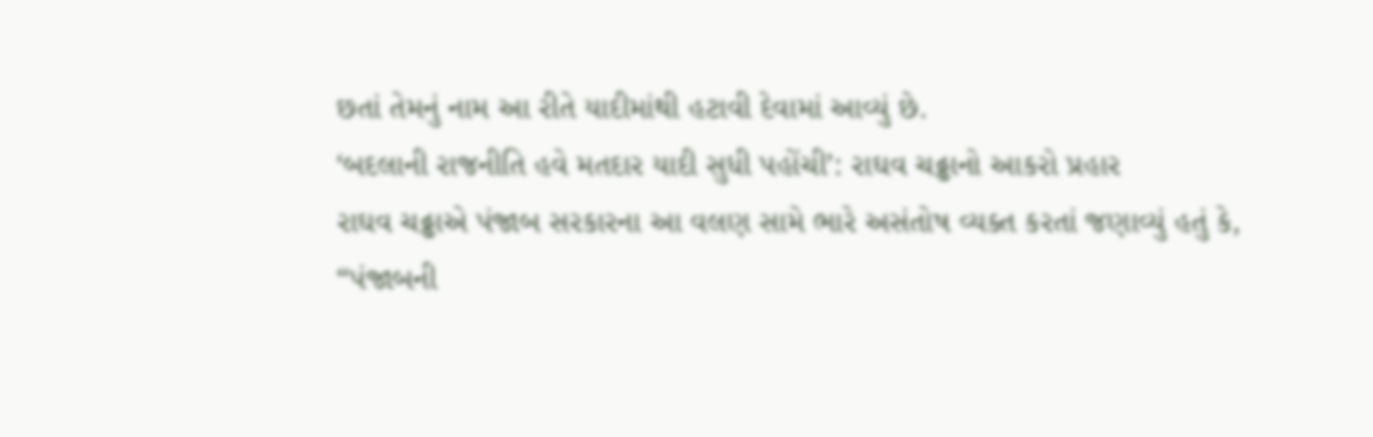છતાં તેમનું નામ આ રીતે યાદીમાંથી હટાવી દેવામાં આવ્યું છે.
‘બદલાની રાજનીતિ હવે મતદાર યાદી સુધી પહોંચી’: રાઘવ ચઢ્ઢાનો આકરો પ્રહાર
રાઘવ ચઢ્ઢાએ પંજાબ સરકારના આ વલણ સામે ભારે અસંતોષ વ્યક્ત કરતાં જણાવ્યું હતું કે, “પંજાબની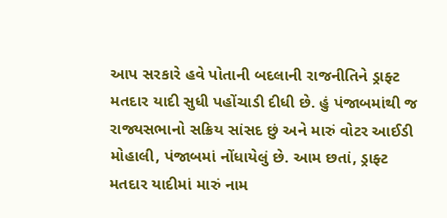આપ સરકારે હવે પોતાની બદલાની રાજનીતિને ડ્રાફ્ટ મતદાર યાદી સુધી પહોંચાડી દીધી છે. હું પંજાબમાંથી જ રાજ્યસભાનો સક્રિય સાંસદ છું અને મારું વોટર આઈડી મોહાલી, પંજાબમાં નોંધાયેલું છે. આમ છતાં, ડ્રાફ્ટ મતદાર યાદીમાં મારું નામ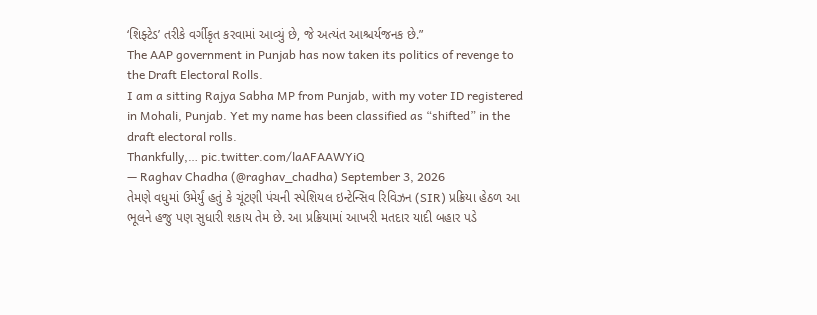‘શિફ્ટેડ’ તરીકે વર્ગીકૃત કરવામાં આવ્યું છે, જે અત્યંત આશ્ચર્યજનક છે.”
The AAP government in Punjab has now taken its politics of revenge to the Draft Electoral Rolls.
I am a sitting Rajya Sabha MP from Punjab, with my voter ID registered in Mohali, Punjab. Yet my name has been classified as “shifted” in the draft electoral rolls.
Thankfully,… pic.twitter.com/laAFAAWYiQ
— Raghav Chadha (@raghav_chadha) September 3, 2026
તેમણે વધુમાં ઉમેર્યું હતું કે ચૂંટણી પંચની સ્પેશિયલ ઇન્ટેન્સિવ રિવિઝન (SIR) પ્રક્રિયા હેઠળ આ ભૂલને હજુ પણ સુધારી શકાય તેમ છે. આ પ્રક્રિયામાં આખરી મતદાર યાદી બહાર પડે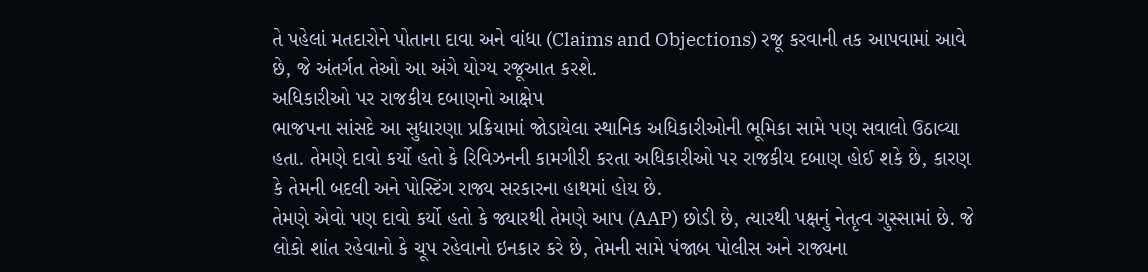તે પહેલાં મતદારોને પોતાના દાવા અને વાંધા (Claims and Objections) રજૂ કરવાની તક આપવામાં આવે છે, જે અંતર્ગત તેઓ આ અંગે યોગ્ય રજૂઆત કરશે.
અધિકારીઓ પર રાજકીય દબાણનો આક્ષેપ
ભાજપના સાંસદે આ સુધારણા પ્રક્રિયામાં જોડાયેલા સ્થાનિક અધિકારીઓની ભૂમિકા સામે પણ સવાલો ઉઠાવ્યા હતા. તેમણે દાવો કર્યો હતો કે રિવિઝનની કામગીરી કરતા અધિકારીઓ પર રાજકીય દબાણ હોઈ શકે છે, કારણ કે તેમની બદલી અને પોસ્ટિંગ રાજ્ય સરકારના હાથમાં હોય છે.
તેમણે એવો પણ દાવો કર્યો હતો કે જ્યારથી તેમણે આપ (AAP) છોડી છે, ત્યારથી પક્ષનું નેતૃત્વ ગુસ્સામાં છે. જે લોકો શાંત રહેવાનો કે ચૂપ રહેવાનો ઇનકાર કરે છે, તેમની સામે પંજાબ પોલીસ અને રાજ્યના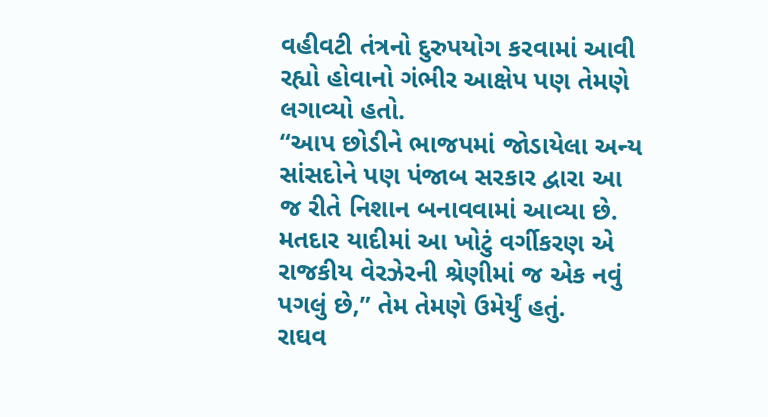વહીવટી તંત્રનો દુરુપયોગ કરવામાં આવી રહ્યો હોવાનો ગંભીર આક્ષેપ પણ તેમણે લગાવ્યો હતો.
“આપ છોડીને ભાજપમાં જોડાયેલા અન્ય સાંસદોને પણ પંજાબ સરકાર દ્વારા આ જ રીતે નિશાન બનાવવામાં આવ્યા છે. મતદાર યાદીમાં આ ખોટું વર્ગીકરણ એ રાજકીય વેરઝેરની શ્રેણીમાં જ એક નવું પગલું છે,” તેમ તેમણે ઉમેર્યું હતું.
રાઘવ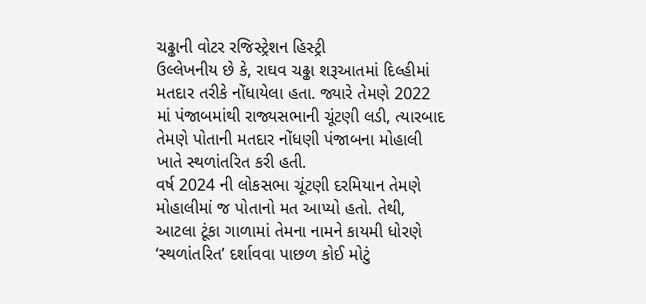ચઢ્ઢાની વોટર રજિસ્ટ્રેશન હિસ્ટ્રી
ઉલ્લેખનીય છે કે, રાઘવ ચઢ્ઢા શરૂઆતમાં દિલ્હીમાં મતદાર તરીકે નોંધાયેલા હતા. જ્યારે તેમણે 2022 માં પંજાબમાંથી રાજ્યસભાની ચૂંટણી લડી, ત્યારબાદ તેમણે પોતાની મતદાર નોંધણી પંજાબના મોહાલી ખાતે સ્થળાંતરિત કરી હતી.
વર્ષ 2024 ની લોકસભા ચૂંટણી દરમિયાન તેમણે મોહાલીમાં જ પોતાનો મત આપ્યો હતો. તેથી, આટલા ટૂંકા ગાળામાં તેમના નામને કાયમી ધોરણે ‘સ્થળાંતરિત’ દર્શાવવા પાછળ કોઈ મોટું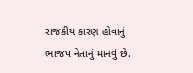રાજકીય કારણ હોવાનું ભાજપ નેતાનું માનવું છે.